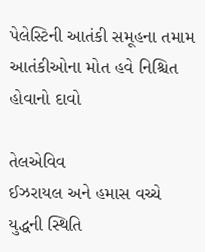પેલેસ્ટિની આતંકી સમૂહના તમામ આતંકીઓના મોત હવે નિશ્ચિત હોવાનો દાવો

તેલએવિવ
ઈઝરાયલ અને હમાસ વચ્ચે યુદ્ધની સ્થિતિ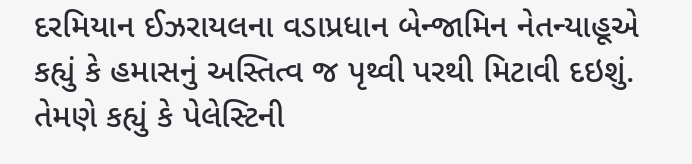દરમિયાન ઈઝરાયલના વડાપ્રધાન બેન્જામિન નેતન્યાહૂએ કહ્યું કે હમાસનું અસ્તિત્વ જ પૃથ્વી પરથી મિટાવી દઇશું. તેમણે કહ્યું કે પેલેસ્ટિની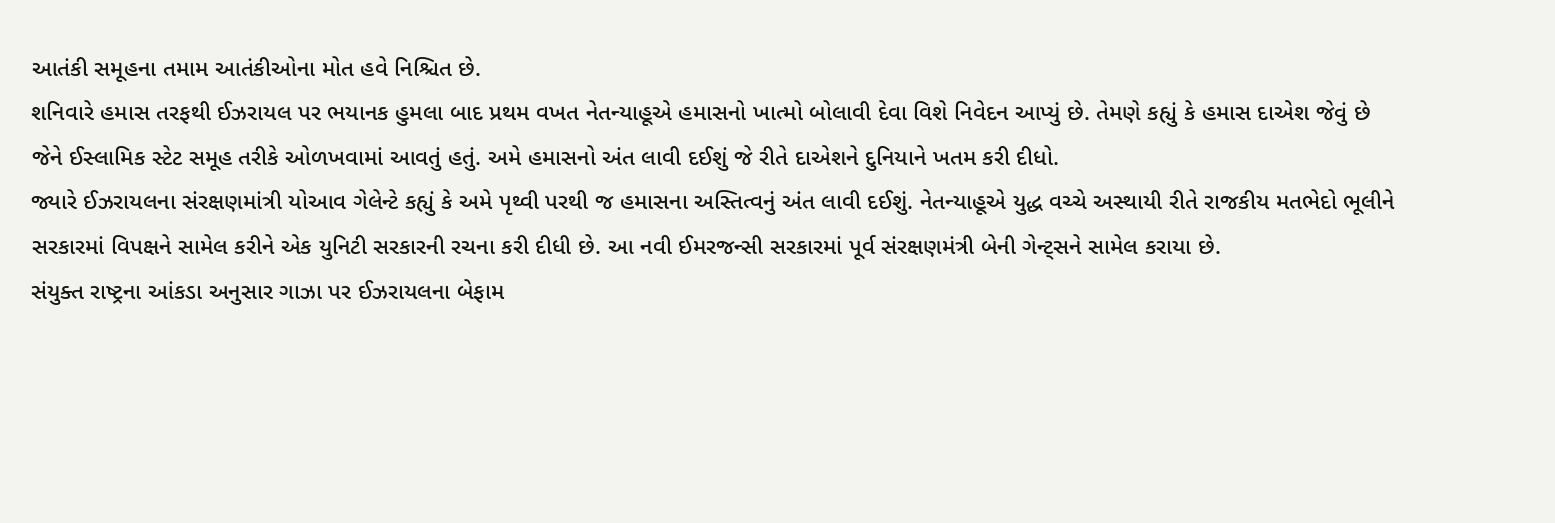આતંકી સમૂહના તમામ આતંકીઓના મોત હવે નિશ્ચિત છે.
શનિવારે હમાસ તરફથી ઈઝરાયલ પર ભયાનક હુમલા બાદ પ્રથમ વખત નેતન્યાહૂએ હમાસનો ખાત્મો બોલાવી દેવા વિશે નિવેદન આપ્યું છે. તેમણે કહ્યું કે હમાસ દાએશ જેવું છે જેને ઈસ્લામિક સ્ટેટ સમૂહ તરીકે ઓળખવામાં આવતું હતું. અમે હમાસનો અંત લાવી દઈશું જે રીતે દાએશને દુનિયાને ખતમ કરી દીધો.
જ્યારે ઈઝરાયલના સંરક્ષણમાંત્રી યોઆવ ગેલેન્ટે કહ્યું કે અમે પૃથ્વી પરથી જ હમાસના અસ્તિત્વનું અંત લાવી દઈશું. નેતન્યાહૂએ યુદ્ધ વચ્ચે અસ્થાયી રીતે રાજકીય મતભેદો ભૂલીને સરકારમાં વિપક્ષને સામેલ કરીને એક યુનિટી સરકારની રચના કરી દીધી છે. આ નવી ઈમરજન્સી સરકારમાં પૂર્વ સંરક્ષણમંત્રી બેની ગેન્ટ્સને સામેલ કરાયા છે.
સંયુક્ત રાષ્ટ્રના આંકડા અનુસાર ગાઝા પર ઈઝરાયલના બેફામ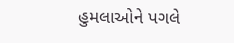હુમલાઓને પગલે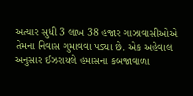અત્યાર સુધી 3 લાખ 38 હજાર ગાઝાવાસીઓએ તેમના નિવાસ ગુમાવવા પડ્યા છે. એક અહેવાલ અનુસાર ઈઝરાયલે હમાસના કબજાવાળા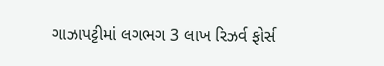ગાઝાપટ્ટીમાં લગભગ 3 લાખ રિઝર્વ ફોર્સ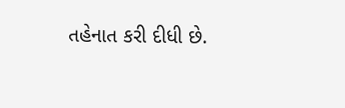તહેનાત કરી દીધી છે.